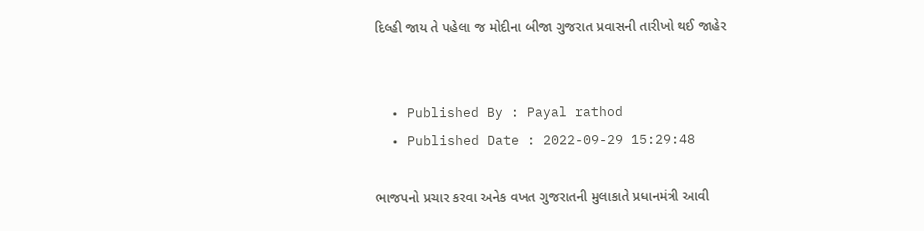દિલ્હી જાય તે પહેલા જ મોદીના બીજા ગુજરાત પ્રવાસની તારીખો થઈ જાહેર


  • Published By : Payal rathod
  • Published Date : 2022-09-29 15:29:48

ભાજપનો પ્રચાર કરવા અનેક વખત ગુજરાતની મુલાકાતે પ્રધાનમંત્રી આવી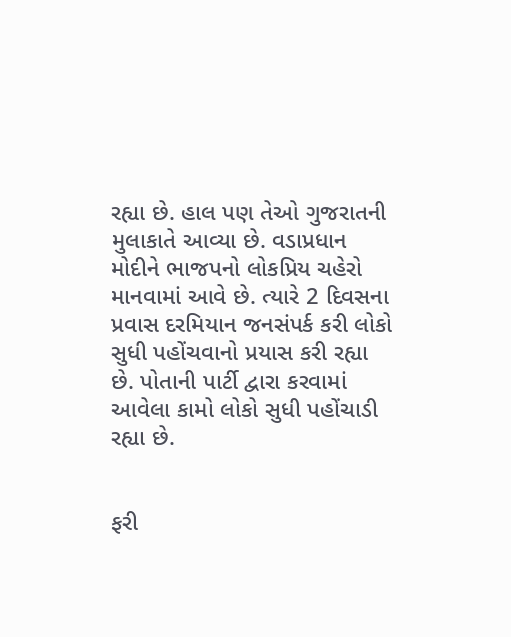રહ્યા છે. હાલ પણ તેઓ ગુજરાતની મુલાકાતે આવ્યા છે. વડાપ્રધાન મોદીને ભાજપનો લોકપ્રિય ચહેરો માનવામાં આવે છે. ત્યારે 2 દિવસના પ્રવાસ દરમિયાન જનસંપર્ક કરી લોકો સુધી પહોંચવાનો પ્રયાસ કરી રહ્યા છે. પોતાની પાર્ટી દ્વારા કરવામાં આવેલા કામો લોકો સુધી પહોંચાડી રહ્યા છે.


ફરી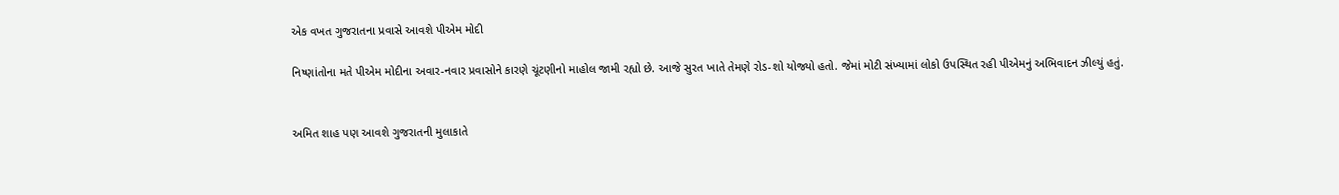એક વખત ગુજરાતના પ્રવાસે આવશે પીએમ મોદી

નિષ્ણાંતોના મતે પીએમ મોદીના અવાર-નવાર પ્રવાસોને કારણે ચૂંટણીનો માહોલ જામી રહ્યો છે. આજે સુરત ખાતે તેમણે રોડ-શો યોજ્યો હતો. જેમાં મોટી સંખ્યામાં લોકો ઉપસ્થિત રહી પીએમનું અભિવાદન ઝીલ્યું હતું.


અમિત શાહ પણ આવશે ગુજરાતની મુલાકાતે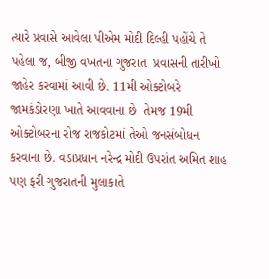ત્યારે પ્રવાસે આવેલા પીએમ મોદી દિલ્હી પહોંચે તે પહેલા જ, બીજી વખતના ગુજરાત  પ્રવાસની તારીખો જાહેર કરવામાં આવી છે. 11મી ઓક્ટોબરે જામકંડોરણા ખાતે આવવાના છે  તેમજ 19મી ઓક્ટોબરના રોજ રાજકોટમાં તેઓ જનસંબોધન કરવાના છે. વડાપ્રધાન નરેન્દ્ર મોદી ઉપરાંત અમિત શાહ પણ ફરી ગુજરાતની મુલાકાતે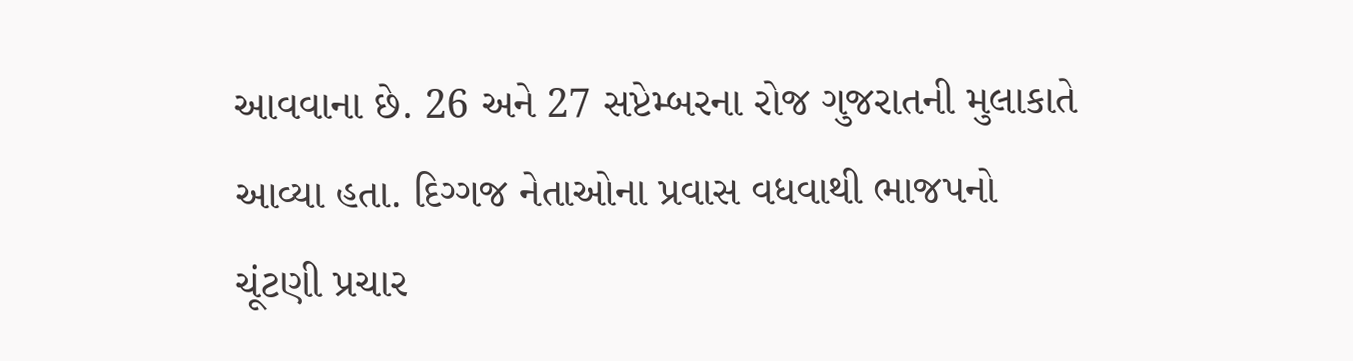આવવાના છે. 26 અને 27 સપ્ટેમ્બરના રોજ ગુજરાતની મુલાકાતે આવ્યા હતા. દિગ્ગજ નેતાઓના પ્રવાસ વધવાથી ભાજપનો ચૂંટણી પ્રચાર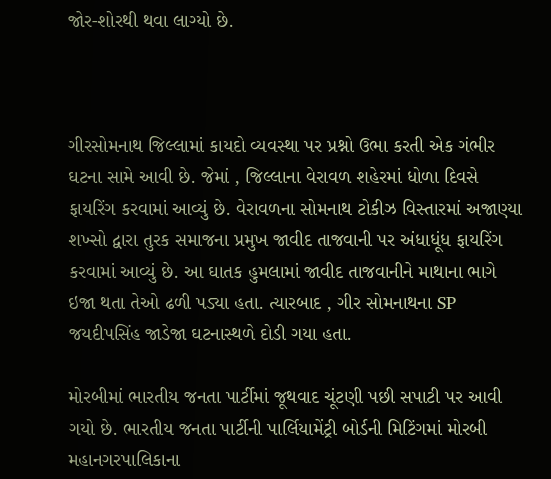જોર-શોરથી થવા લાગ્યો છે.



ગીરસોમનાથ જિલ્લામાં કાયદો વ્યવસ્થા પર પ્રશ્નો ઉભા કરતી એક ગંભીર ઘટના સામે આવી છે. જેમાં , જિલ્લાના વેરાવળ શહેરમાં ધોળા દિવસે ફાયરિંગ કરવામાં આવ્યું છે. વેરાવળના સોમનાથ ટોકીઝ વિસ્તારમાં અજાણ્યા શખ્સો દ્વારા તુરક સમાજના પ્રમુખ જાવીદ તાજવાની પર અંધાધૂંધ ફાયરિંગ કરવામાં આવ્યું છે. આ ઘાતક હુમલામાં જાવીદ તાજવાનીને માથાના ભાગે ઇજા થતા તેઓ ઢળી પડ્યા હતા. ત્યારબાદ , ગીર સોમનાથના SP જયદીપસિંહ જાડેજા ઘટનાસ્થળે દોડી ગયા હતા.

મોરબીમાં ભારતીય જનતા પાર્ટીમાં જૂથવાદ ચૂંટણી પછી સપાટી પર આવી ગયો છે. ભારતીય જનતા પાર્ટીની પાર્લિયામેંટ્રી બોર્ડની મિટિંગમાં મોરબી મહાનગરપાલિકાના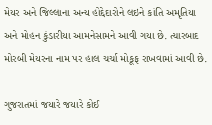મેયર અને જિલ્લાના અન્ય હોદ્દેદારોને લઇને કાંતિ અમૃતિયા અને મોહન કુંડારીયા આમનેસામને આવી ગયા છે. ત્યારબાદ મોરબી મેયરના નામ પર હાલ ચર્ચા મોકૂફ રાખવામાં આવી છે.

ગુજરાતમાં જયારે જયારે કોઈ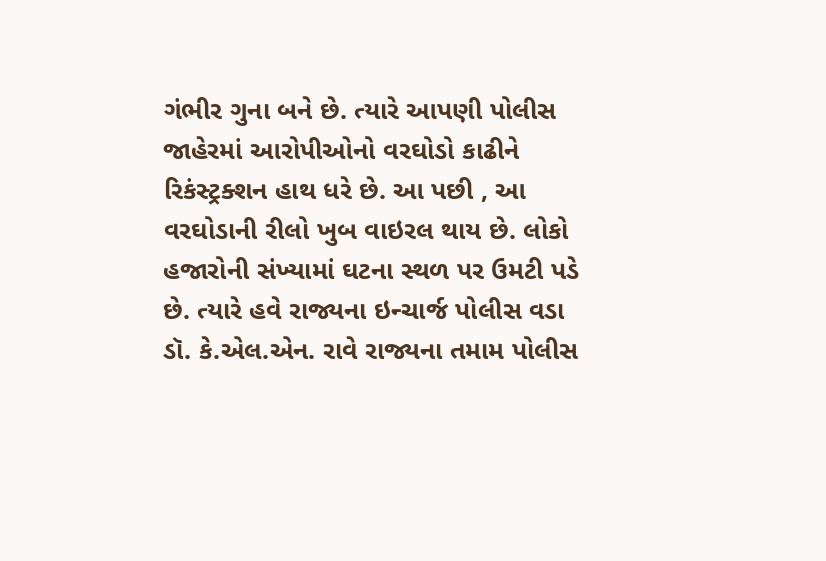ગંભીર ગુના બને છે. ત્યારે આપણી પોલીસ જાહેરમાં આરોપીઓનો વરઘોડો કાઢીને રિકંસ્ટ્રક્શન હાથ ધરે છે. આ પછી , આ વરઘોડાની રીલો ખુબ વાઇરલ થાય છે. લોકો હજારોની સંખ્યામાં ઘટના સ્થળ પર ઉમટી પડે છે. ત્યારે હવે રાજ્યના ઇન્ચાર્જ પોલીસ વડા ડૉ. કે.એલ.એન. રાવે રાજ્યના તમામ પોલીસ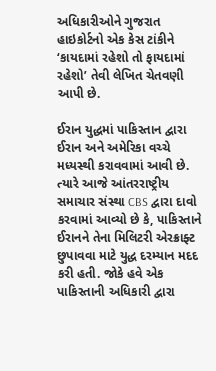અધિકારીઓને ગુજરાત હાઇકોર્ટનો એક કેસ ટાંકીને ‘કાયદામાં રહેશો તો ફાયદામાં રહેશો’ તેવી લેખિત ચેતવણી આપી છે.

ઈરાન યુદ્ધમાં પાકિસ્તાન દ્વારા ઈરાન અને અમેરિકા વચ્ચે મધ્યસ્થી કરાવવામાં આવી છે. ત્યારે આજે આંતરરાષ્ટ્રીય સમાચાર સંસ્થા CBS દ્વારા દાવો કરવામાં આવ્યો છે કે, પાકિસ્તાને ઈરાનને તેના મિલિટરી એરક્રાફ્ટ છુપાવવા માટે યુદ્ધ દરમ્યાન મદદ કરી હતી. જોકે હવે એક પાકિસ્તાની અધિકારી દ્વારા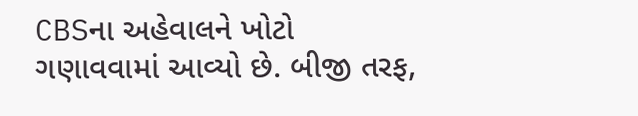CBSના અહેવાલને ખોટો ગણાવવામાં આવ્યો છે. બીજી તરફ,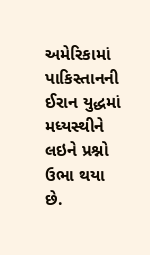અમેરિકામાં પાકિસ્તાનની ઈરાન યુદ્ધમાં મધ્યસ્થીને લઇને પ્રશ્નો ઉભા થયા છે.